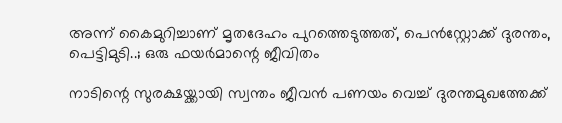അന്ന് കൈമുറിച്ചാണ് മൃതദേഹം പുറത്തെടുത്തത്, പെൻസ്റ്റോക്ക് ദുരന്തം, പെട്ടിമുടി..; ഒരു ഫയർമാന്റെ ജീവിതം

നാടിന്റെ സുരക്ഷയ്ക്കായി സ്വന്തം ജീവൻ പണയം വെച്ച് ദുരന്തമുഖത്തേക്ക്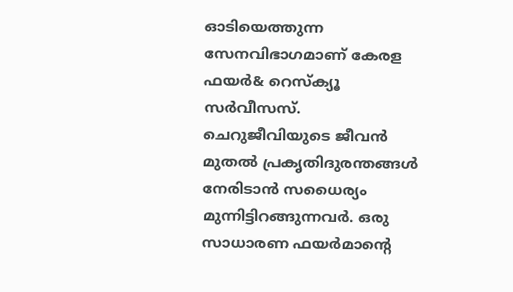ഓടിയെത്തുന്ന സേനവിഭാഗമാണ് കേരള ഫയർ& റെസ്‌ക്യൂ സർവീസസ്. ചെറുജീവിയുടെ ജീവൻ മുതൽ പ്രകൃതിദുരന്തങ്ങൾ നേരിടാൻ സധൈര്യം മുന്നിട്ടിറങ്ങുന്നവർ. ഒരു സാധാരണ ഫയർമാന്റെ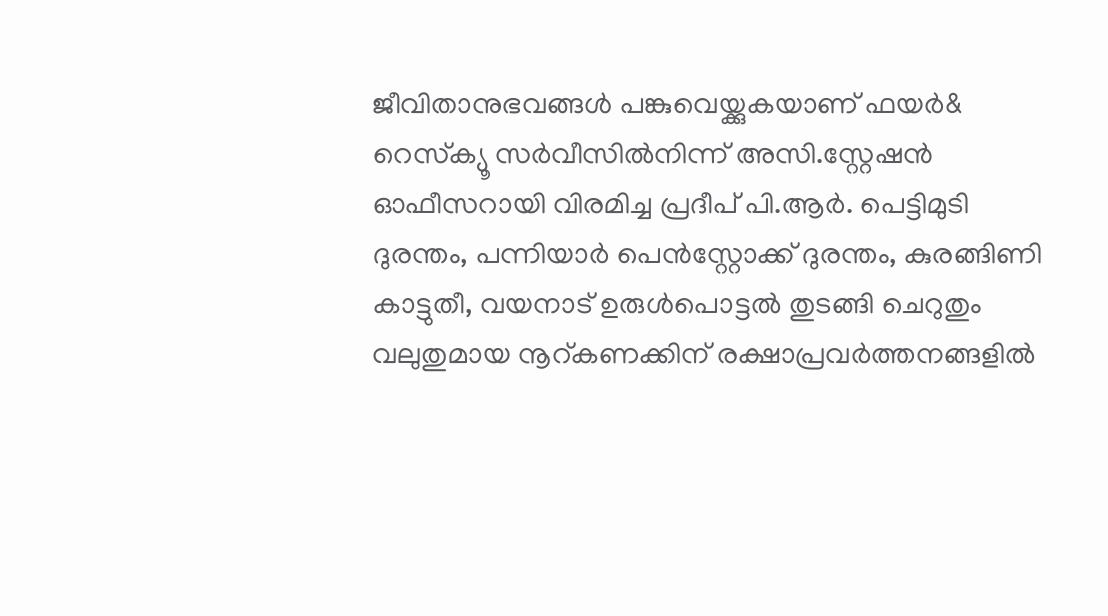ജീവിതാനുഭവങ്ങൾ പങ്കുവെയ്ക്കുകയാണ് ഫയർ& റെസ്‌ക്യൂ സർവീസിൽനിന്ന് അസി.സ്റ്റേഷൻ ഓഫീസറായി വിരമിച്ച പ്രദീപ് പി.ആർ. പെട്ടിമുടി ദുരന്തം, പന്നിയാർ പെൻസ്റ്റോക്ക് ദുരന്തം, കുരങ്ങിണി കാട്ടുതീ, വയനാട് ഉരുൾപൊട്ടൽ തുടങ്ങി ചെറുതും വലുതുമായ നൂറ്കണക്കിന് രക്ഷാപ്രവർത്തനങ്ങളിൽ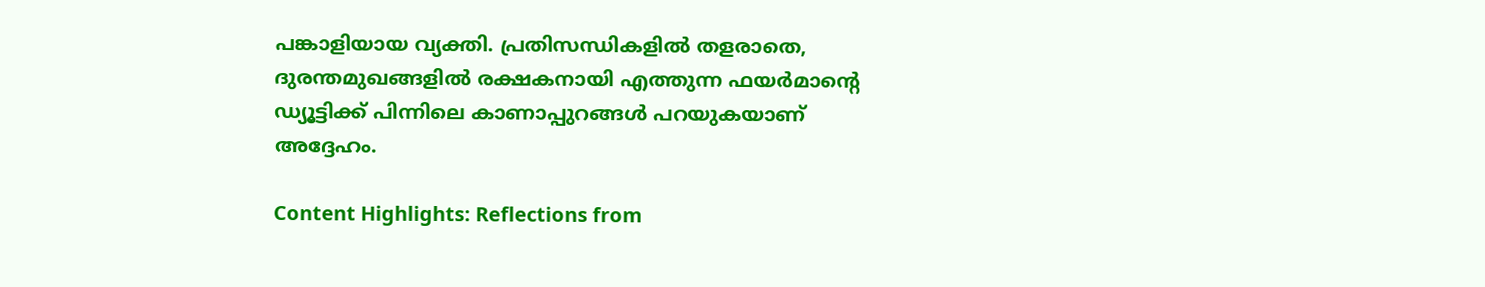പങ്കാളിയായ വ്യക്തി. പ്രതിസന്ധികളിൽ തളരാതെ, ദുരന്തമുഖങ്ങളിൽ രക്ഷകനായി എത്തുന്ന ഫയർമാന്റെ ഡ്യൂട്ടിക്ക് പിന്നിലെ കാണാപ്പുറങ്ങൾ പറയുകയാണ് അദ്ദേഹം.

Content Highlights: Reflections from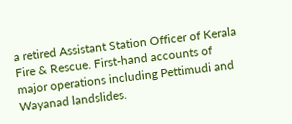a retired Assistant Station Officer of Kerala Fire & Rescue. First-hand accounts of major operations including Pettimudi and Wayanad landslides.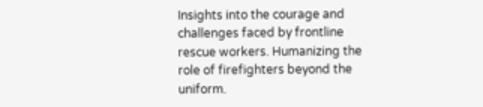Insights into the courage and challenges faced by frontline rescue workers. Humanizing the role of firefighters beyond the uniform.